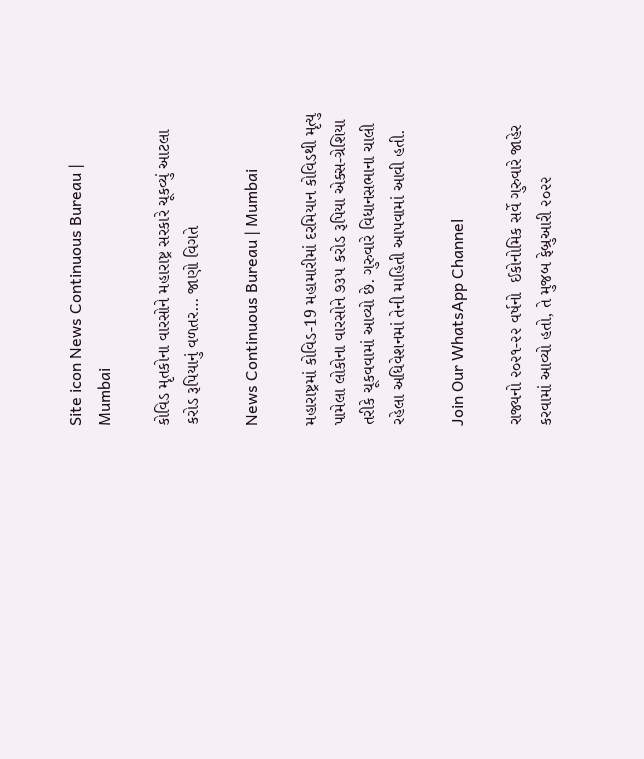Site icon News Continuous Bureau | Mumbai

કોવિડ મૃતકોના વારસોને મહારાષ્ટ્ર સરકારે ચૂકવ્યું આટલા કરોડ રૂપિયાનું વળતર… જાણો વિગતે

News Continuous Bureau | Mumbai

મહારાષ્ટ્રમાં કોવિડ-19 મહામારીમાં દરમિયાન કોવિડથી મૃત્યુ પામેલા લોકોના વારસોને ૭૩૫ કરોડ રૂપિયા એક્સ-ગ્રેશિયા તરીકે ચૂકવવામાં આવ્યો છે. ગુરુવારે વિધાનસભાના ચાલી રહેલા અધિવેશનમાં તેની માહિતી આપવામાં આવી હતી.

Join Our WhatsApp Channel

રાજ્યનો ૨૦૨૧-૨૨ વર્ષનો  ઈકોનોમિક સર્વે ગુરુવારે જાહેર કરવામાં આવ્યો હતો, તે મુજબ ફેબ્રુઆરી ૨૦૨૨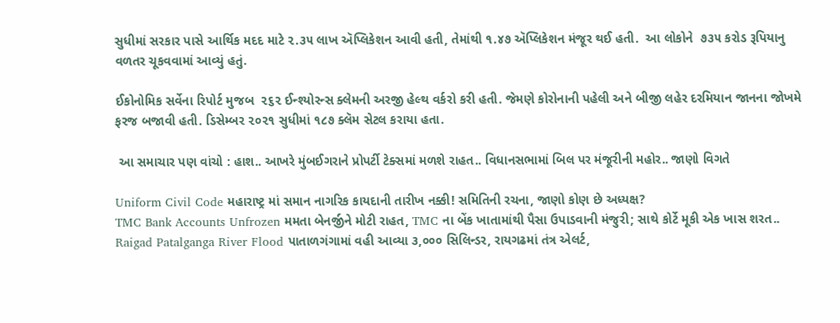સુધીમાં સરકાર પાસે આર્થિક મદદ માટે ૨.૩૫ લાખ ઍપ્લિકેશન આવી હતી, તેમાંથી ૧.૪૭ ઍપ્લિકેશન મંજૂર થઈ હતી.  આ લોકોને  ૭૩૫ કરોડ રૂપિયાનુ વળતર ચૂકવવામાં આવ્યું હતું.

ઈકોનોમિક સર્વેના રિપોર્ટ મુજબ  ૨૬૨ ઈન્શ્યોરન્સ ક્લેમની અરજી હેલ્થ વર્કરો કરી હતી. જેમણે કોરોનાની પહેલી અને બીજી લહેર દરમિયાન જાનના જોખમે ફરજ બજાવી હતી. ડિસેમ્બર ૨૦૨૧ સુધીમાં ૧૮૭ ક્લૅમ સેટલ કરાયા હતા.

 આ સમાચાર પણ વાંચો : હાશ.. આખરે મુંબઈગરાને પ્રોપર્ટી ટેક્સમાં મળશે રાહત.. વિધાનસભામાં બિલ પર મંજૂરીની મહોર.. જાણો વિગતે

Uniform Civil Code મહારાષ્ટ્ર માં સમાન નાગરિક કાયદાની તારીખ નક્કી! સમિતિની રચના, જાણો કોણ છે અધ્યક્ષ?
TMC Bank Accounts Unfrozen મમતા બેનર્જીને મોટી રાહત, TMC ના બેંક ખાતામાંથી પૈસા ઉપાડવાની મંજુરી; સાથે કોર્ટે મૂકી એક ખાસ શરત..
Raigad Patalganga River Flood પાતાળગંગામાં વહી આવ્યા ૩,૦૦૦ સિલિન્ડર, રાયગઢમાં તંત્ર એલર્ટ,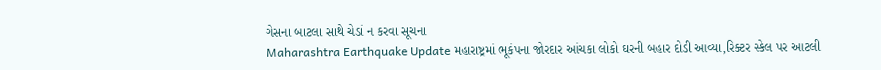ગેસના બાટલા સાથે ચેડાં ન કરવા સૂચના
Maharashtra Earthquake Update મહારાષ્ટ્રમાં ભૂકંપના જોરદાર આંચકા લોકો ઘરની બહાર દોડી આવ્યા,રિક્ટર સ્કેલ પર આટલી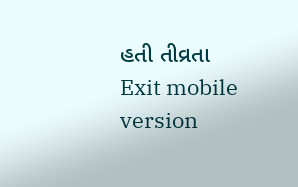હતી તીવ્રતા
Exit mobile version